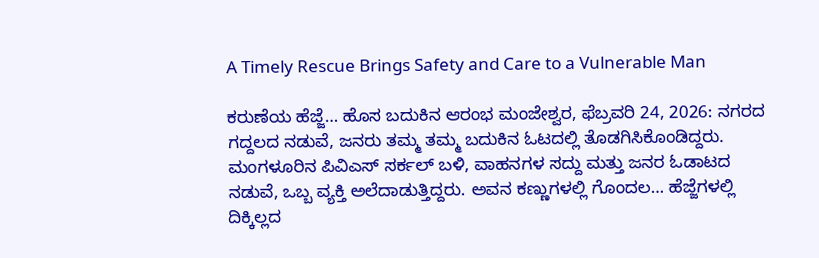A Timely Rescue Brings Safety and Care to a Vulnerable Man

ಕರುಣೆಯ ಹೆಜ್ಜೆ… ಹೊಸ ಬದುಕಿನ ಆರಂಭ ಮಂಜೇಶ್ವರ, ಫೆಬ್ರವರಿ 24, 2026: ನಗರದ ಗದ್ದಲದ ನಡುವೆ, ಜನರು ತಮ್ಮ ತಮ್ಮ ಬದುಕಿನ ಓಟದಲ್ಲಿ ತೊಡಗಿಸಿಕೊಂಡಿದ್ದರು. ಮಂಗಳೂರಿನ ಪಿವಿಎಸ್ ಸರ್ಕಲ್ ಬಳಿ, ವಾಹನಗಳ ಸದ್ದು ಮತ್ತು ಜನರ ಓಡಾಟದ ನಡುವೆ, ಒಬ್ಬ ವ್ಯಕ್ತಿ ಅಲೆದಾಡುತ್ತಿದ್ದರು. ಅವನ ಕಣ್ಣುಗಳಲ್ಲಿ ಗೊಂದಲ… ಹೆಜ್ಜೆಗಳಲ್ಲಿ ದಿಕ್ಕಿಲ್ಲದ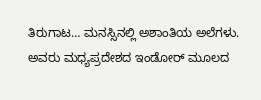ತಿರುಗಾಟ… ಮನಸ್ಸಿನಲ್ಲಿ ಅಶಾಂತಿಯ ಅಲೆಗಳು. ಅವರು ಮಧ್ಯಪ್ರದೇಶದ ಇಂಡೋರ್ ಮೂಲದ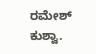ರಮೇಶ್ ಕುಶ್ವಾ.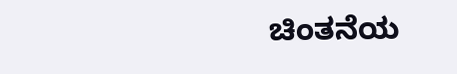ಚಿಂತನೆಯ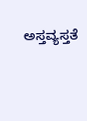ಅಸ್ತವ್ಯಸ್ತತೆ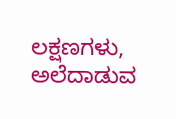ಲಕ್ಷಣಗಳು, ಅಲೆದಾಡುವ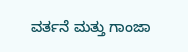ವರ್ತನೆ ಮತ್ತು ಗಾಂಜಾ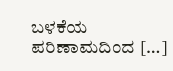ಬಳಕೆಯ ಪರಿಣಾಮದಿಂದ […]